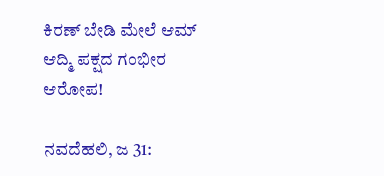ಕಿರಣ್ ಬೇಡಿ ಮೇಲೆ ಆಮ್ ಆದ್ಮಿ ಪಕ್ಷದ ಗಂಭೀರ ಆರೋಪ!

ನವದೆಹಲಿ, ಜ 31: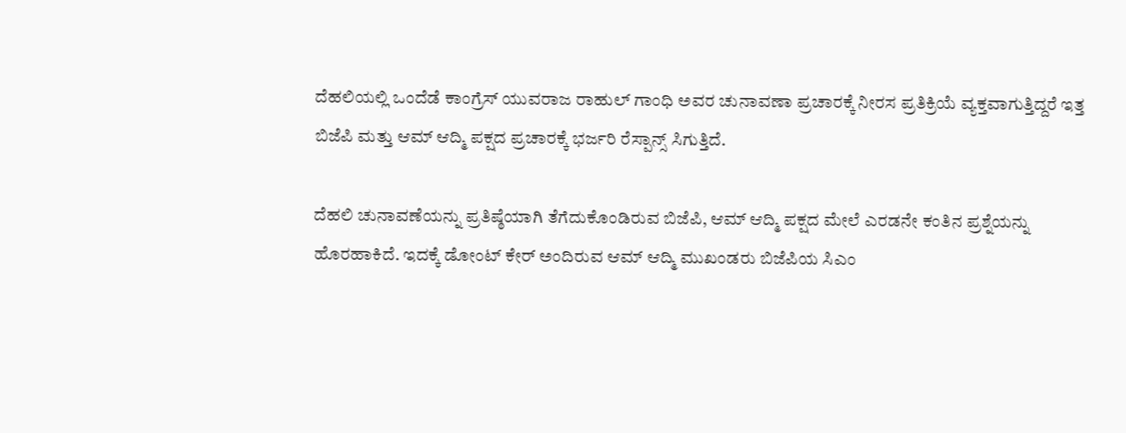ದೆಹಲಿಯಲ್ಲಿ ಒಂದೆಡೆ ಕಾಂಗ್ರೆಸ್ ಯುವರಾಜ ರಾಹುಲ್ ಗಾಂಧಿ ಅವರ ಚುನಾವಣಾ ಪ್ರಚಾರಕ್ಕೆ ನೀರಸ ಪ್ರತಿಕ್ರಿಯೆ ವ್ಯಕ್ತವಾಗುತ್ತಿದ್ದರೆ ಇತ್ತ ಬಿಜೆಪಿ ಮತ್ತು ಆಮ್ ಆದ್ಮಿ ಪಕ್ಷದ ಪ್ರಚಾರಕ್ಕೆ ಭರ್ಜರಿ ರೆಸ್ಪಾನ್ಸ್ ಸಿಗುತ್ತಿದೆ.

ದೆಹಲಿ ಚುನಾವಣೆಯನ್ನು ಪ್ರತಿಷ್ಠೆಯಾಗಿ ತೆಗೆದುಕೊಂಡಿರುವ ಬಿಜೆಪಿ, ಆಮ್ ಆದ್ಮಿ ಪಕ್ಷದ ಮೇಲೆ ಎರಡನೇ ಕಂತಿನ ಪ್ರಶ್ನೆಯನ್ನು ಹೊರಹಾಕಿದೆ. ಇದಕ್ಕೆ ಡೋಂಟ್ ಕೇರ್ ಅಂದಿರುವ ಆಮ್ ಆದ್ಮಿ ಮುಖಂಡರು ಬಿಜೆಪಿಯ ಸಿಎಂ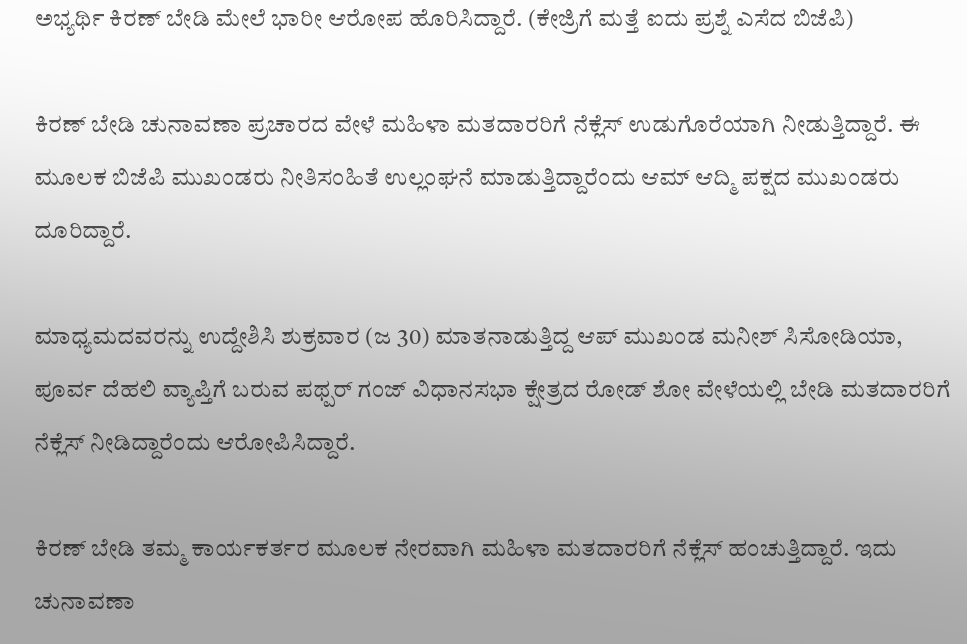ಅಭ್ಯರ್ಥಿ ಕಿರಣ್ ಬೇಡಿ ಮೇಲೆ ಭಾರೀ ಆರೋಪ ಹೊರಿಸಿದ್ದಾರೆ. (ಕೇಜ್ರಿಗೆ ಮತ್ತೆ ಐದು ಪ್ರಶ್ನೆ ಎಸೆದ ಬಿಜೆಪಿ)

ಕಿರಣ್ ಬೇಡಿ ಚುನಾವಣಾ ಪ್ರಚಾರದ ವೇಳೆ ಮಹಿಳಾ ಮತದಾರರಿಗೆ ನೆಕ್ಲೆಸ್ ಉಡುಗೊರೆಯಾಗಿ ನೀಡುತ್ತಿದ್ದಾರೆ. ಈ ಮೂಲಕ ಬಿಜೆಪಿ ಮುಖಂಡರು ನೀತಿಸಂಹಿತೆ ಉಲ್ಲಂಘನೆ ಮಾಡುತ್ತಿದ್ದಾರೆಂದು ಆಮ್ ಆದ್ಮಿ ಪಕ್ಷದ ಮುಖಂಡರು ದೂರಿದ್ದಾರೆ.

ಮಾಧ್ಯಮದವರನ್ನು ಉದ್ದೇಶಿಸಿ ಶುಕ್ರವಾರ (ಜ 30) ಮಾತನಾಡುತ್ತಿದ್ದ ಆಪ್ ಮುಖಂಡ ಮನೀಶ್ ಸಿಸೋಡಿಯಾ, ಪೂರ್ವ ದೆಹಲಿ ವ್ಯಾಪ್ತಿಗೆ ಬರುವ ಪಥ್ಪರ್ ಗಂಜ್ ವಿಧಾನಸಭಾ ಕ್ಷೇತ್ರದ ರೋಡ್ ಶೋ ವೇಳೆಯಲ್ಲಿ ಬೇಡಿ ಮತದಾರರಿಗೆ ನೆಕ್ಲೆಸ್ ನೀಡಿದ್ದಾರೆಂದು ಆರೋಪಿಸಿದ್ದಾರೆ.

ಕಿರಣ್ ಬೇಡಿ ತಮ್ಮ ಕಾರ್ಯಕರ್ತರ ಮೂಲಕ ನೇರವಾಗಿ ಮಹಿಳಾ ಮತದಾರರಿಗೆ ನೆಕ್ಲೆಸ್ ಹಂಚುತ್ತಿದ್ದಾರೆ. ಇದು ಚುನಾವಣಾ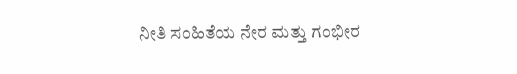ನೀತಿ ಸಂಹಿತೆಯ ನೇರ ಮತ್ತು ಗಂಭೀರ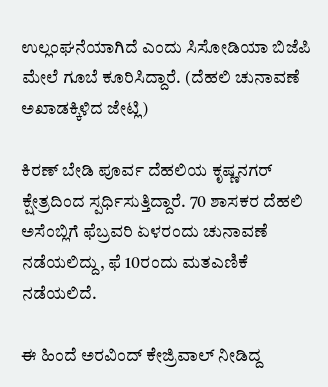ಉಲ್ಲಂಘನೆಯಾಗಿದೆ ಎಂದು ಸಿಸೋಡಿಯಾ ಬಿಜೆಪಿ ಮೇಲೆ ಗೂಬೆ ಕೂರಿಸಿದ್ದಾರೆ. (ದೆಹಲಿ ಚುನಾವಣೆ ಅಖಾಡಕ್ಕಿಳಿದ ಜೇಟ್ಲಿ)

ಕಿರಣ್ ಬೇಡಿ ಪೂರ್ವ ದೆಹಲಿಯ ಕೃಷ್ಣನಗರ್ ಕ್ಷೇತ್ರದಿಂದ ಸ್ಪರ್ಧಿಸುತ್ತಿದ್ದಾರೆ. 70 ಶಾಸಕರ ದೆಹಲಿ ಅಸೆಂಬ್ಲಿಗೆ ಫೆಬ್ರವರಿ ಏಳರಂದು ಚುನಾವಣೆ ನಡೆಯಲಿದ್ದು, ಫೆ 10ರಂದು ಮತಎಣಿಕೆ ನಡೆಯಲಿದೆ.

ಈ ಹಿಂದೆ ಅರವಿಂದ್ ಕೇಜ್ರಿವಾಲ್ ನೀಡಿದ್ದ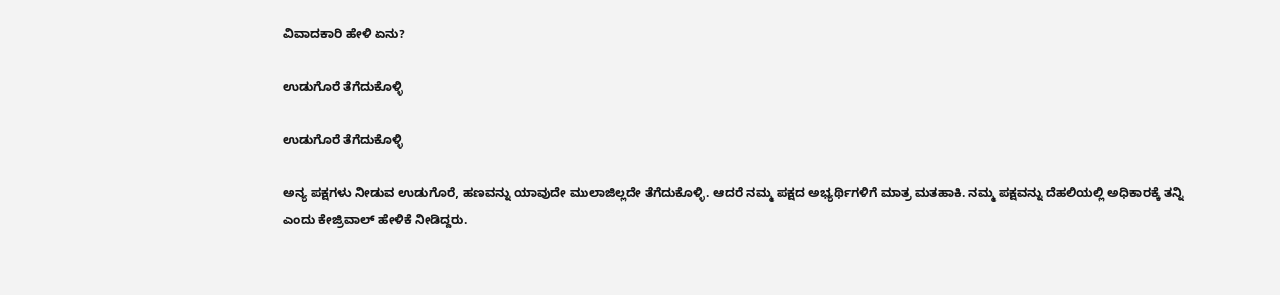ವಿವಾದಕಾರಿ ಹೇಳಿ ಏನು?

ಉಡುಗೊರೆ ತೆಗೆದುಕೊಳ್ಳಿ

ಉಡುಗೊರೆ ತೆಗೆದುಕೊಳ್ಳಿ

ಅನ್ಯ ಪಕ್ಷಗಳು ನೀಡುವ ಉಡುಗೊರೆ, ಹಣವನ್ನು ಯಾವುದೇ ಮುಲಾಜಿಲ್ಲದೇ ತೆಗೆದುಕೊಳ್ಳಿ. ಆದರೆ ನಮ್ಮ ಪಕ್ಷದ ಅಭ್ಯರ್ಥಿಗಳಿಗೆ ಮಾತ್ರ ಮತಹಾಕಿ. ನಮ್ಮ ಪಕ್ಷವನ್ನು ದೆಹಲಿಯಲ್ಲಿ ಅಧಿಕಾರಕ್ಕೆ ತನ್ನಿ ಎಂದು ಕೇಜ್ರಿವಾಲ್ ಹೇಳಿಕೆ ನೀಡಿದ್ದರು.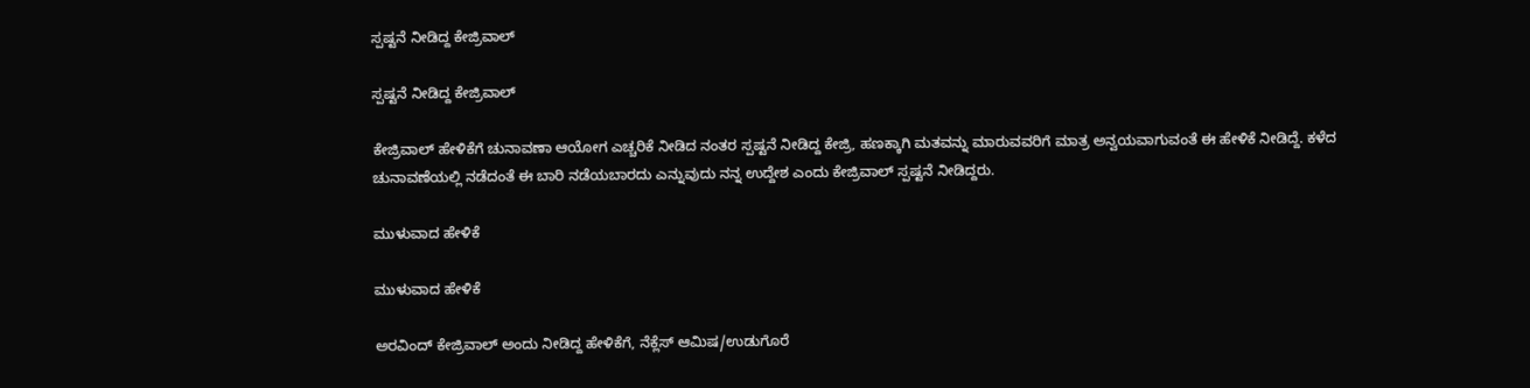ಸ್ಪಷ್ಟನೆ ನೀಡಿದ್ದ ಕೇಜ್ರಿವಾಲ್

ಸ್ಪಷ್ಟನೆ ನೀಡಿದ್ದ ಕೇಜ್ರಿವಾಲ್

ಕೇಜ್ರಿವಾಲ್ ಹೇಳಿಕೆಗೆ ಚುನಾವಣಾ ಆಯೋಗ ಎಚ್ಚರಿಕೆ ನೀಡಿದ ನಂತರ ಸ್ಪಷ್ಟನೆ ನೀಡಿದ್ದ ಕೇಜ್ರಿ, ಹಣಕ್ಕಾಗಿ ಮತವನ್ನು ಮಾರುವವರಿಗೆ ಮಾತ್ರ ಅನ್ವಯವಾಗುವಂತೆ ಈ ಹೇಳಿಕೆ ನೀಡಿದ್ದೆ. ಕಳೆದ ಚುನಾವಣೆಯಲ್ಲಿ ನಡೆದಂತೆ ಈ ಬಾರಿ ನಡೆಯಬಾರದು ಎನ್ನುವುದು ನನ್ನ ಉದ್ದೇಶ ಎಂದು ಕೇಜ್ರಿವಾಲ್ ಸ್ಪಷ್ಟನೆ ನೀಡಿದ್ದರು.

ಮುಳುವಾದ ಹೇಳಿಕೆ

ಮುಳುವಾದ ಹೇಳಿಕೆ

ಅರವಿಂದ್ ಕೇಜ್ರಿವಾಲ್ ಅಂದು ನೀಡಿದ್ದ ಹೇಳಿಕೆಗೆ, ನೆಕ್ಲೆಸ್ ಆಮಿಷ/ಉಡುಗೊರೆ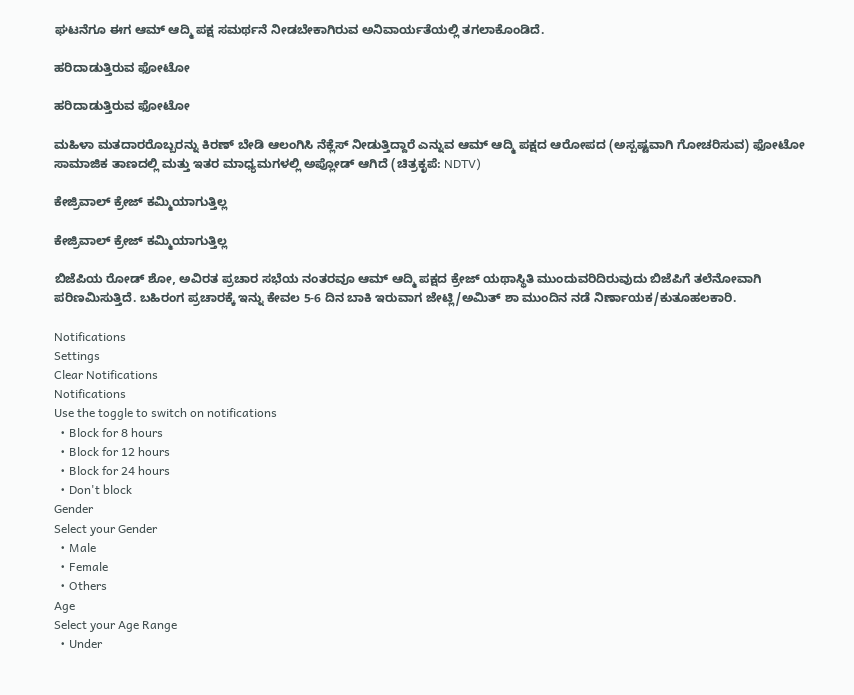ಘಟನೆಗೂ ಈಗ ಆಮ್ ಆದ್ಮಿ ಪಕ್ಷ ಸಮರ್ಥನೆ ನೀಡಬೇಕಾಗಿರುವ ಅನಿವಾರ್ಯತೆಯಲ್ಲಿ ತಗಲಾಕೊಂಡಿದೆ.

ಹರಿದಾಡುತ್ತಿರುವ ಫೋಟೋ

ಹರಿದಾಡುತ್ತಿರುವ ಫೋಟೋ

ಮಹಿಳಾ ಮತದಾರರೊಬ್ಬರನ್ನು ಕಿರಣ್ ಬೇಡಿ ಆಲಂಗಿಸಿ ನೆಕ್ಲೆಸ್ ನೀಡುತ್ತಿದ್ದಾರೆ ಎನ್ನುವ ಆಮ್ ಆದ್ಮಿ ಪಕ್ಷದ ಆರೋಪದ (ಅಸ್ಪಷ್ಟವಾಗಿ ಗೋಚರಿಸುವ) ಫೋಟೋ ಸಾಮಾಜಿಕ ತಾಣದಲ್ಲಿ ಮತ್ತು ಇತರ ಮಾಧ್ಯಮಗಳಲ್ಲಿ ಅಪ್ಲೋಡ್ ಆಗಿದೆ (ಚಿತ್ರಕೃಪೆ: NDTV)

ಕೇಜ್ರಿವಾಲ್ ಕ್ರೇಜ್ ಕಮ್ಮಿಯಾಗುತ್ತಿಲ್ಲ

ಕೇಜ್ರಿವಾಲ್ ಕ್ರೇಜ್ ಕಮ್ಮಿಯಾಗುತ್ತಿಲ್ಲ

ಬಿಜೆಪಿಯ ರೋಡ್ ಶೋ, ಅವಿರತ ಪ್ರಚಾರ ಸಭೆಯ ನಂತರವೂ ಆಮ್ ಆದ್ಮಿ ಪಕ್ಷದ ಕ್ರೇಜ್ ಯಥಾಸ್ಥಿತಿ ಮುಂದುವರಿದಿರುವುದು ಬಿಜೆಪಿಗೆ ತಲೆನೋವಾಗಿ ಪರಿಣಮಿಸುತ್ತಿದೆ. ಬಹಿರಂಗ ಪ್ರಚಾರಕ್ಕೆ ಇನ್ನು ಕೇವಲ 5-6 ದಿನ ಬಾಕಿ ಇರುವಾಗ ಜೇಟ್ಲಿ/ಅಮಿತ್ ಶಾ ಮುಂದಿನ ನಡೆ ನಿರ್ಣಾಯಕ/ಕುತೂಹಲಕಾರಿ.

Notifications
Settings
Clear Notifications
Notifications
Use the toggle to switch on notifications
  • Block for 8 hours
  • Block for 12 hours
  • Block for 24 hours
  • Don't block
Gender
Select your Gender
  • Male
  • Female
  • Others
Age
Select your Age Range
  • Under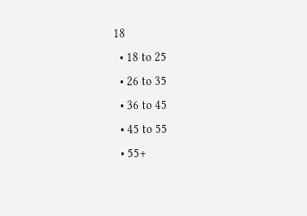18
  • 18 to 25
  • 26 to 35
  • 36 to 45
  • 45 to 55
  • 55+